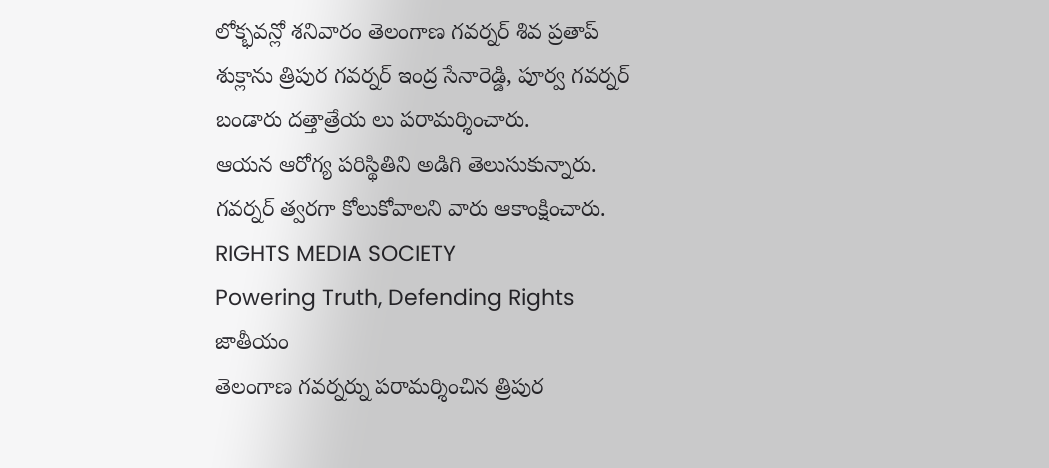లోక్భవన్లో శనివారం తెలంగాణ గవర్నర్ శివ ప్రతాప్ శుక్లాను త్రిపుర గవర్నర్ ఇంద్ర సేనారెడ్డి, పూర్వ గవర్నర్ బండారు దత్తాత్రేయ లు పరామర్శించారు.
ఆయన ఆరోగ్య పరిస్థితిని అడిగి తెలుసుకున్నారు. గవర్నర్ త్వరగా కోలుకోవాలని వారు ఆకాంక్షించారు.
RIGHTS MEDIA SOCIETY
Powering Truth, Defending Rights
జాతీయం
తెలంగాణ గవర్నర్ను పరామర్శించిన త్రిపుర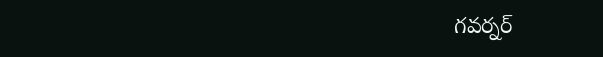గవర్నర్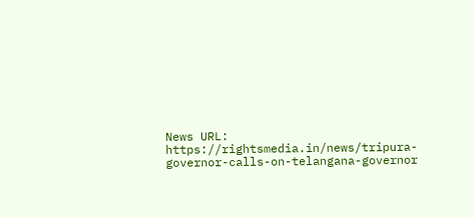News URL: https://rightsmedia.in/news/tripura-governor-calls-on-telangana-governor